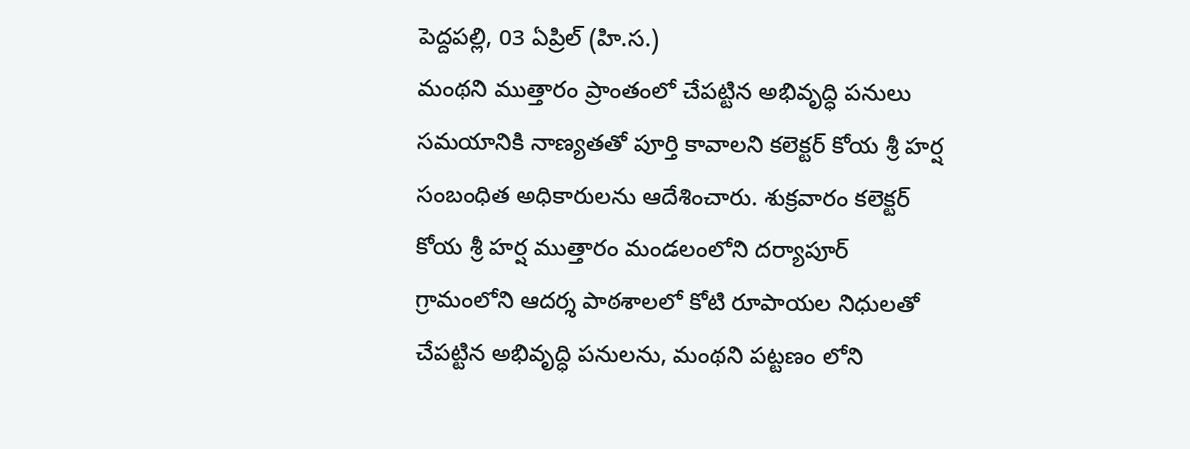పెద్దపల్లి, 03 ఏప్రిల్ (హి.స.)
మంథని ముత్తారం ప్రాంతంలో చేపట్టిన అభివృద్ధి పనులు సమయానికి నాణ్యతతో పూర్తి కావాలని కలెక్టర్ కోయ శ్రీ హర్ష సంబంధిత అధికారులను ఆదేశించారు. శుక్రవారం కలెక్టర్ కోయ శ్రీ హర్ష ముత్తారం మండలంలోని దర్యాపూర్ గ్రామంలోని ఆదర్శ పాఠశాలలో కోటి రూపాయల నిధులతో చేపట్టిన అభివృద్ధి పనులను, మంథని పట్టణం లోని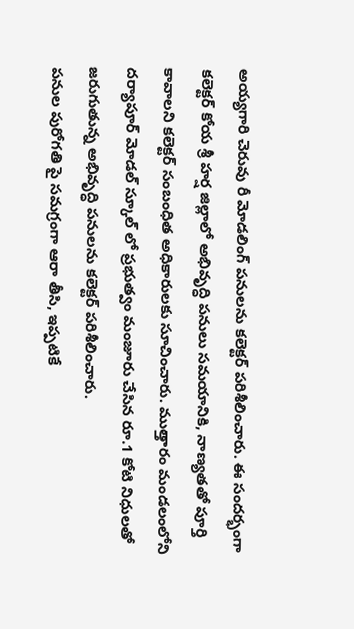అయ్యగారి చెరువు రీ మోడలింగ్ పనులను కలెక్టర్ పరిశీలించారు. ఈ సందర్భంగా కలెక్టర్ కోయ శ్రీ హర్ష జిల్లాలో అభివృద్ధి పనులు సమయానికి, నాణ్యతతో పూర్తి కావాలని కలెక్టర్ సంబంధిత అధికారులకు సూచించారు. ముత్తారం మండలంలోని దర్యాపూర్ మోడల్ స్కూల్ లో ప్రభుత్వం మంజూరు చేసిన రూ.1 కోటి నిధులతో జరుగుతున్న అభివృద్ధి పనులను కలెక్టర్ పరిశీలించారు.
పనుల పురోగతి పై సమగ్రంగా ఆరా తీసి, ఇప్పటికే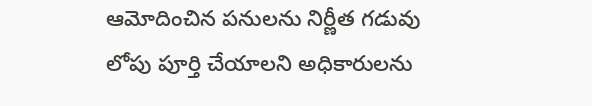ఆమోదించిన పనులను నిర్ణీత గడువు లోపు పూర్తి చేయాలని అధికారులను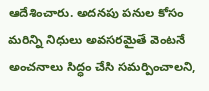ఆదేశించారు. అదనపు పనుల కోసం మరిన్ని నిధులు అవసరమైతే వెంటనే అంచనాలు సిద్ధం చేసి సమర్పించాలని,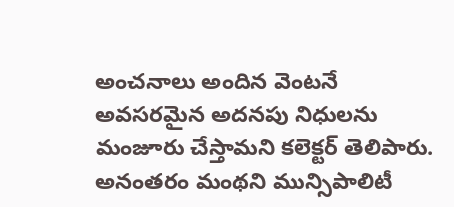అంచనాలు అందిన వెంటనే అవసరమైన అదనపు నిధులను మంజూరు చేస్తామని కలెక్టర్ తెలిపారు. అనంతరం మంథని మున్సిపాలిటీ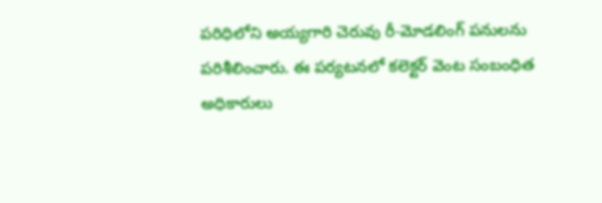పరిధిలోని అయ్యగారి చెరువు రీ-మోడలింగ్ పనులను పరిశీలించారు. ఈ పర్యటనలో కలెక్టర్ వెంట సంబంధిత అధికారులు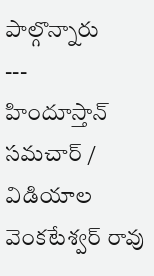పాల్గొన్నారు
---
హిందూస్తాన్ సమచార్ / విడియాల వెంకటేశ్వర్ రావు